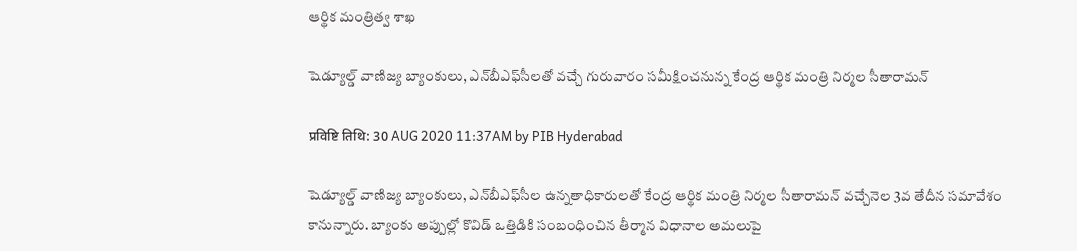ఆర్థిక మంత్రిత్వ శాఖ

షెడ్యూల్డ్‌ వాణిజ్య బ్యాంకులు, ఎన్‌బీఎఫ్‌సీలతో వచ్చే గురువారం సమీక్షించనున్న కేంద్ర ఆర్థిక మంత్రి నిర్మల సీతారామన్‌

प्रविष्टि तिथि: 30 AUG 2020 11:37AM by PIB Hyderabad

షెడ్యూల్డ్ వాణిజ్య బ్యాంకులు, ఎన్‌బీఎఫ్‌సీల ఉన్నతాధికారులతో కేంద్ర ఆర్థిక మంత్రి నిర్మల సీతారామన్‌ వచ్చేనెల 3వ తేదీన సమావేశం కానున్నారు. బ్యాంకు అప్పుల్లో కొవిడ్‌ ఒత్తిడికి సంబంధించిన తీర్మాన విధానాల అమలుపై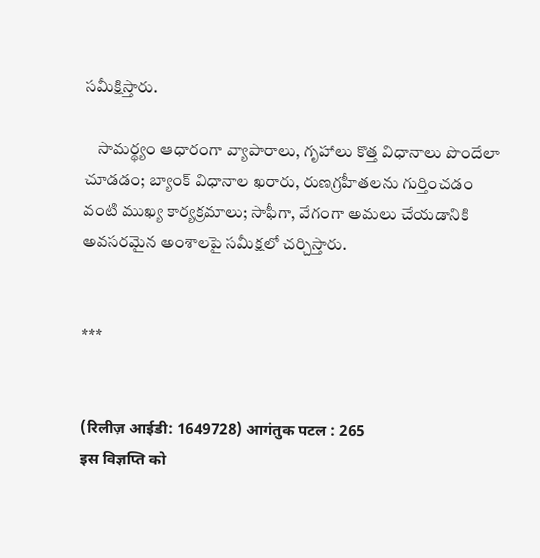సమీక్షిస్తారు.

    సామర్థ్యం ఆధారంగా వ్యాపారాలు, గృహాలు కొత్త విధానాలు పొందేలా చూడడం; బ్యాంక్ విధానాల ఖరారు, రుణగ్రహీతలను గుర్తించడం వంటి ముఖ్య కార్యక్రమాలు; సాఫీగా, వేగంగా అమలు చేయడానికి అవసరమైన అంశాలపై సమీక్షలో చర్చిస్తారు.


***


(रिलीज़ आईडी: 1649728) आगंतुक पटल : 265
इस विज्ञप्ति को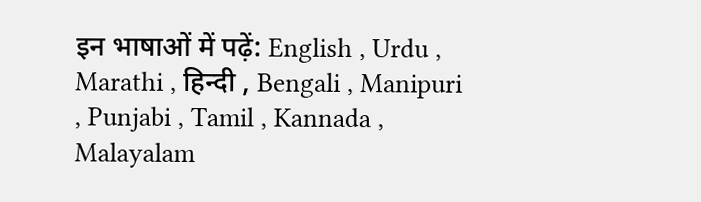इन भाषाओं में पढ़ें: English , Urdu , Marathi , हिन्दी , Bengali , Manipuri , Punjabi , Tamil , Kannada , Malayalam